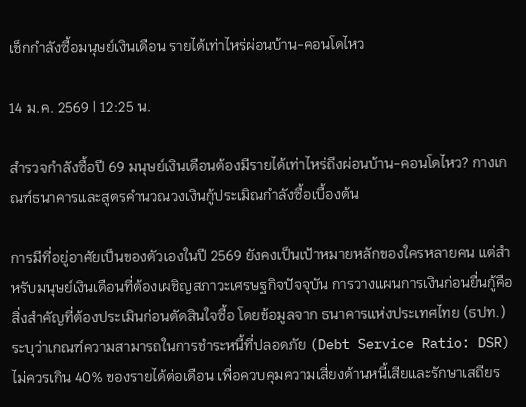เช็กกำลังซื้อมนุษย์เงินเดือน รายได้เท่าไหร่ผ่อนบ้าน-คอนโดไหว

14 ม.ค. 2569 | 12:25 น.

สำรวจกำลังซื้อปี 69 มนุษย์เงินเดือนต้องมีรายได้เท่าไหร่ถึงผ่อนบ้าน-คอนโดไหว? กางเกณฑ์ธนาคารและสูตรคำนวณวงเงินกู้ประเมิณกำลังซื้อเบื้องต้น

การมีที่อยู่อาศัยเป็นของตัวเองในปี 2569 ยังคงเป็นเป้าหมายหลักของใครหลายคน แต่สำหรับมนุษย์เงินเดือนที่ต้องเผชิญสภาวะเศรษฐกิจปัจจุบัน การวางแผนการเงินก่อนยื่นกู้คือสิ่งสำคัญที่ต้องประเมินก่อนตัดสินใจซื้อ โดยข้อมูลจาก ธนาคารแห่งประเทศไทย (ธปท.) ระบุว่าเกณฑ์ความสามารถในการชำระหนี้ที่ปลอดภัย (Debt Service Ratio: DSR) ไม่ควรเกิน 40% ของรายได้ต่อเดือน เพื่อควบคุมความเสี่ยงด้านหนี้เสียและรักษาเสถียร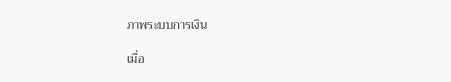ภาพระบบการเงิน

เมื่อ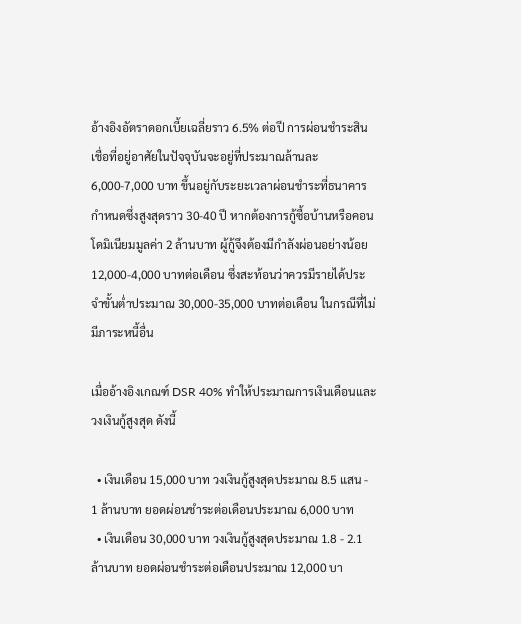อ้างอิงอัตราดอกเบี้ยเฉลี่ยราว 6.5% ต่อปี การผ่อนชำระสินเชื่อที่อยู่อาศัยในปัจจุบันจะอยู่ที่ประมาณล้านละ 6,000-7,000 บาท ขึ้นอยู่กับระยะเวลาผ่อนชำระที่ธนาคารกำหนดซึ่งสูงสุดราว 30-40 ปี หากต้องการกู้ซื้อบ้านหรือคอนโดมิเนียมมูลค่า 2 ล้านบาท ผู้กู้จึงต้องมีกำลังผ่อนอย่างน้อย 12,000-4,000 บาทต่อเดือน ซึ่งสะท้อนว่าควรมีรายได้ประจำขั้นต่ำประมาณ 30,000-35,000 บาทต่อเดือน ในกรณีที่ไม่มีภาระหนี้อื่น

เมื่ออ้างอิงเกณฑ์ DSR 40% ทำให้ประมาณการเงินเดือนและวงเงินกู้สูงสุด ดังนี้

  • เงินเดือน 15,000 บาท วงเงินกู้สูงสุดประมาณ 8.5 แสน - 1 ล้านบาท ยอดผ่อนชำระต่อเดือนประมาณ 6,000 บาท
  • เงินเดือน 30,000 บาท วงเงินกู้สูงสุดประมาณ 1.8 - 2.1 ล้านบาท ยอดผ่อนชำระต่อเดือนประมาณ 12,000 บา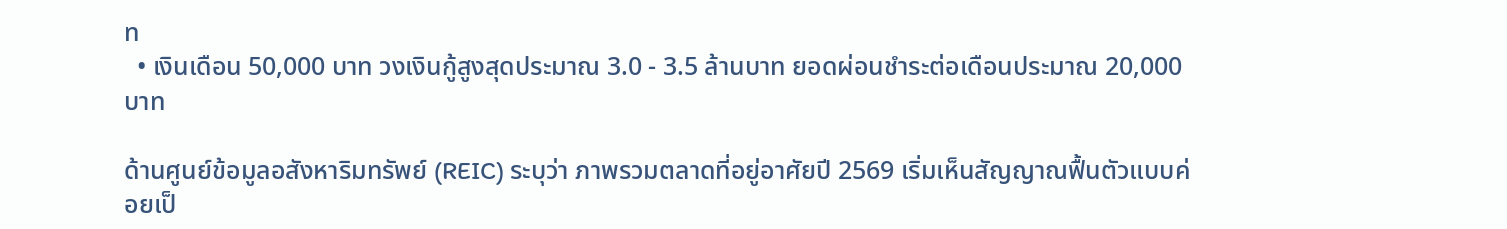ท
  • เงินเดือน 50,000 บาท วงเงินกู้สูงสุดประมาณ 3.0 - 3.5 ล้านบาท ยอดผ่อนชำระต่อเดือนประมาณ 20,000 บาท

ด้านศูนย์ข้อมูลอสังหาริมทรัพย์ (REIC) ระบุว่า ภาพรวมตลาดที่อยู่อาศัยปี 2569 เริ่มเห็นสัญญาณฟื้นตัวแบบค่อยเป็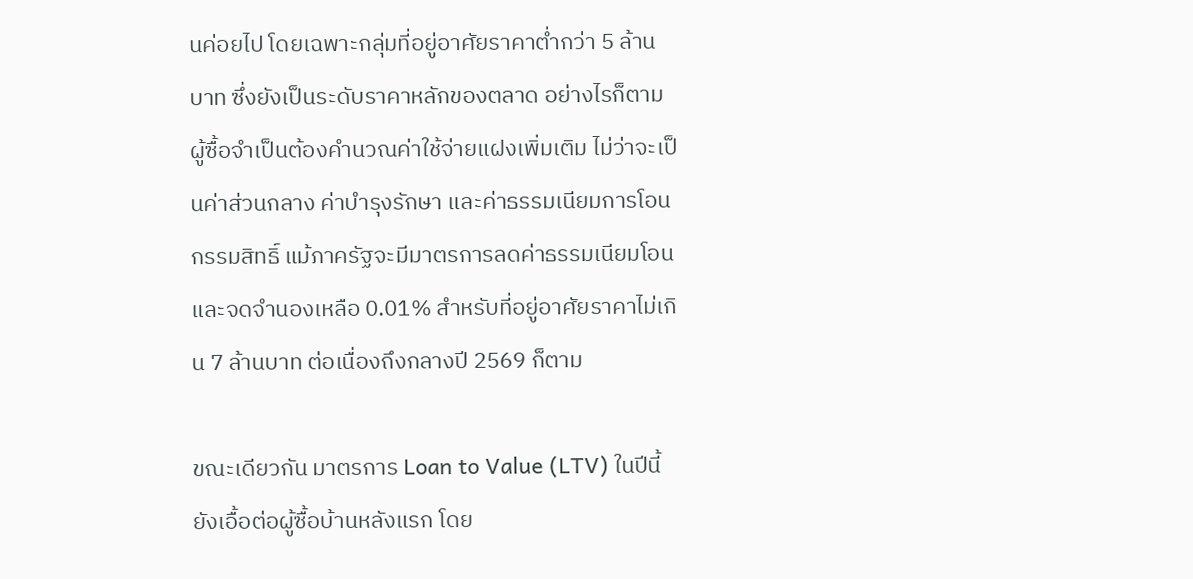นค่อยไป โดยเฉพาะกลุ่มที่อยู่อาศัยราคาต่ำกว่า 5 ล้านบาท ซึ่งยังเป็นระดับราคาหลักของตลาด อย่างไรก็ตาม ผู้ซื้อจำเป็นต้องคำนวณค่าใช้จ่ายแฝงเพิ่มเติม ไม่ว่าจะเป็นค่าส่วนกลาง ค่าบำรุงรักษา และค่าธรรมเนียมการโอนกรรมสิทธิ์ แม้ภาครัฐจะมีมาตรการลดค่าธรรมเนียมโอนและจดจำนองเหลือ 0.01% สำหรับที่อยู่อาศัยราคาไม่เกิน 7 ล้านบาท ต่อเนื่องถึงกลางปี 2569 ก็ตาม

ขณะเดียวกัน มาตรการ Loan to Value (LTV) ในปีนี้ยังเอื้อต่อผู้ซื้อบ้านหลังแรก โดย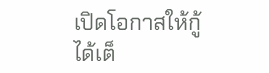เปิดโอกาสให้กู้ได้เต็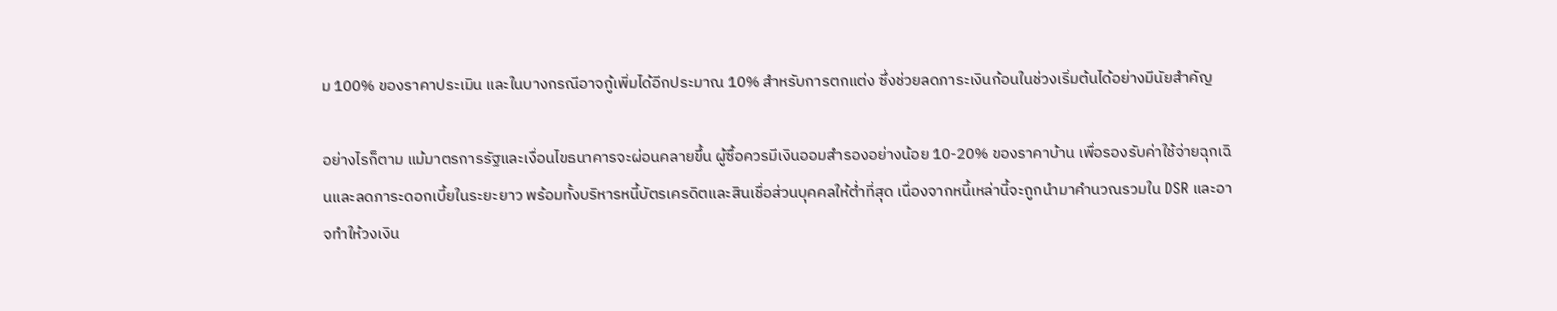ม 100% ของราคาประเมิน และในบางกรณีอาจกู้เพิ่มได้อีกประมาณ 10% สำหรับการตกแต่ง ซึ่งช่วยลดภาระเงินก้อนในช่วงเริ่มต้นได้อย่างมีนัยสำคัญ

อย่างไรก็ตาม แม้มาตรการรัฐและเงื่อนไขธนาคารจะผ่อนคลายขึ้น ผู้ซื้อควรมีเงินออมสำรองอย่างน้อย 10-20% ของราคาบ้าน เพื่อรองรับค่าใช้จ่ายฉุกเฉินและลดภาระดอกเบี้ยในระยะยาว พร้อมทั้งบริหารหนี้บัตรเครดิตและสินเชื่อส่วนบุคคลให้ต่ำที่สุด เนื่องจากหนี้เหล่านี้จะถูกนำมาคำนวณรวมใน DSR และอาจทำให้วงเงิน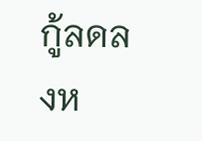กู้ลดลงห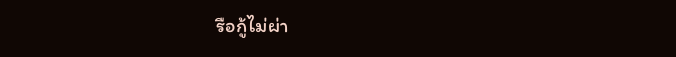รือกู้ไม่ผ่า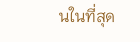นในที่สุด